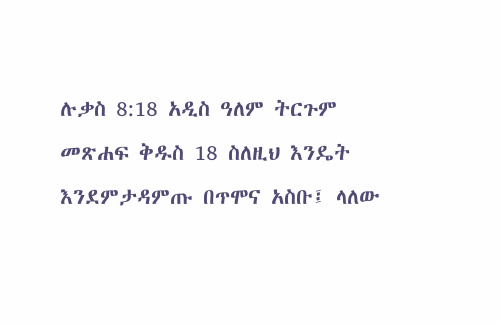ሉቃስ 8:18 አዲስ ዓለም ትርጉም መጽሐፍ ቅዱስ 18 ስለዚህ እንዴት እንደምታዳምጡ በጥሞና አስቡ፤ ላለው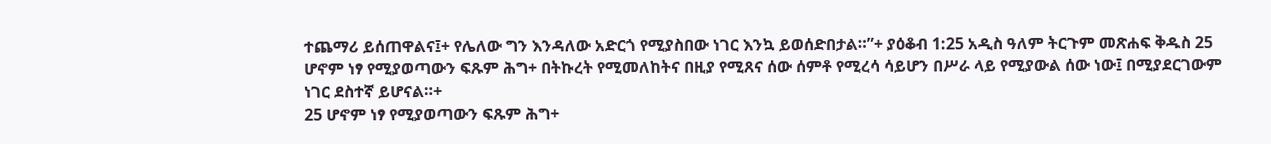ተጨማሪ ይሰጠዋልና፤+ የሌለው ግን እንዳለው አድርጎ የሚያስበው ነገር እንኳ ይወሰድበታል።”+ ያዕቆብ 1:25 አዲስ ዓለም ትርጉም መጽሐፍ ቅዱስ 25 ሆኖም ነፃ የሚያወጣውን ፍጹም ሕግ+ በትኩረት የሚመለከትና በዚያ የሚጸና ሰው ሰምቶ የሚረሳ ሳይሆን በሥራ ላይ የሚያውል ሰው ነው፤ በሚያደርገውም ነገር ደስተኛ ይሆናል።+
25 ሆኖም ነፃ የሚያወጣውን ፍጹም ሕግ+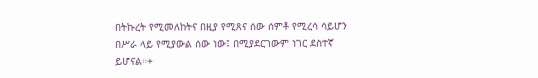በትኩረት የሚመለከትና በዚያ የሚጸና ሰው ሰምቶ የሚረሳ ሳይሆን በሥራ ላይ የሚያውል ሰው ነው፤ በሚያደርገውም ነገር ደስተኛ ይሆናል።+